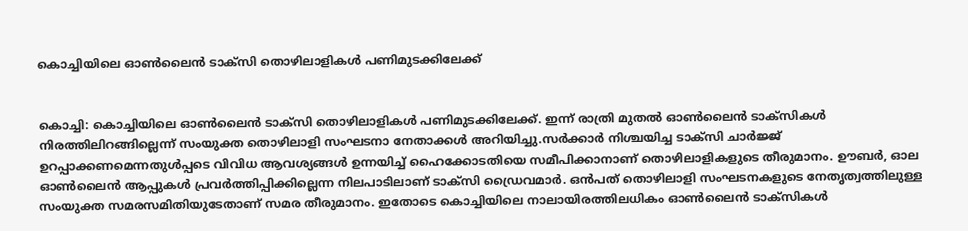കൊച്ചിയിലെ ഓണ്‍ലൈന്‍ ടാക്‌സി തൊഴിലാളികള്‍ പണിമുടക്കിലേക്ക്


കൊച്ചി: കൊച്ചിയിലെ ഓണ്‍ലൈന്‍ ടാക്‌സി തൊഴിലാളികള്‍ പണിമുടക്കിലേക്ക്. ഇന്ന് രാത്രി മുതല്‍ ഓണ്‍ലൈന്‍ ടാക്‌സികള്‍ നിരത്തിലിറങ്ങില്ലെന്ന് സംയുക്ത തൊഴിലാളി സംഘടനാ നേതാക്കള്‍ അറിയിച്ചു.സര്‍ക്കാര്‍ നിശ്ചയിച്ച ടാക്‌സി ചാര്‍ജ്ജ് ഉറപ്പാക്കണമെന്നതുള്‍പ്പടെ വിവിധ ആവശ്യങ്ങള്‍ ഉന്നയിച്ച് ഹൈക്കോടതിയെ സമീപിക്കാനാണ് തൊഴിലാളികളുടെ തീരുമാനം. ഊബര്‍, ഓല ഓണ്‍ലൈന്‍ ആപ്പുകള്‍ പ്രവര്‍ത്തിപ്പിക്കില്ലെന്ന നിലപാടിലാണ് ടാക്‌സി ഡ്രൈവമാര്‍. ഒന്‍പത് തൊഴിലാളി സംഘടനകളുടെ നേതൃത്വത്തിലുള്ള സംയുക്ത സമരസമിതിയുടേതാണ് സമര തീരുമാനം. ഇതോടെ കൊച്ചിയിലെ നാലായിരത്തിലധികം ഓണ്‍ലൈന്‍ ടാക്‌സികള്‍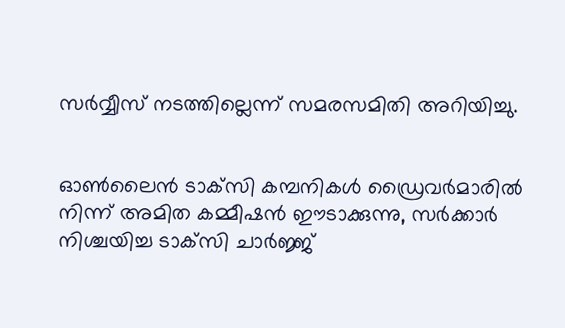സര്‍വ്വീസ് നടത്തില്ലെന്ന് സമരസമിതി അറിയിച്ചു.


ഓണ്‍ലൈന്‍ ടാക്‌സി കമ്പനികള്‍ ഡ്രൈവര്‍മാരില്‍ നിന്ന് അമിത കമ്മീഷന്‍ ഈടാക്കുന്നു, സര്‍ക്കാര്‍ നിശ്ചയിച്ച ടാക്‌സി ചാര്‍ജ്ജ്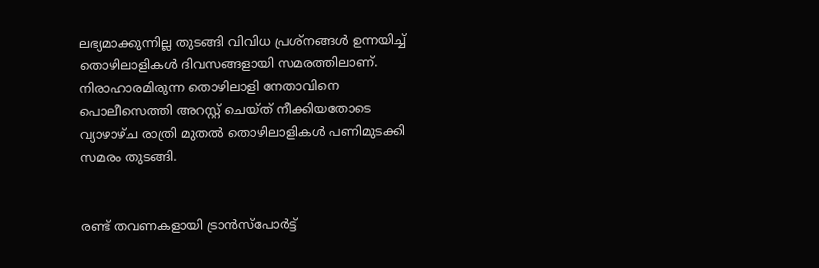ലഭ്യമാക്കുന്നില്ല തുടങ്ങി വിവിധ പ്രശ്‌നങ്ങള്‍ ഉന്നയിച്ച് തൊഴിലാളികള്‍ ദിവസങ്ങളായി സമരത്തിലാണ്. നിരാഹാരമിരുന്ന തൊഴിലാളി നേതാവിനെ പൊലീസെത്തി അറസ്റ്റ് ചെയ്ത് നീക്കിയതോടെ വ്യാഴാഴ്ച രാത്രി മുതല്‍ തൊഴിലാളികള്‍ പണിമുടക്കി സമരം തുടങ്ങി.


രണ്ട് തവണകളായി ട്രാന്‍സ്‌പോര്‍ട്ട്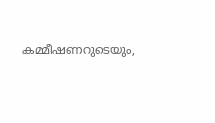കമ്മീഷണറുടെയും,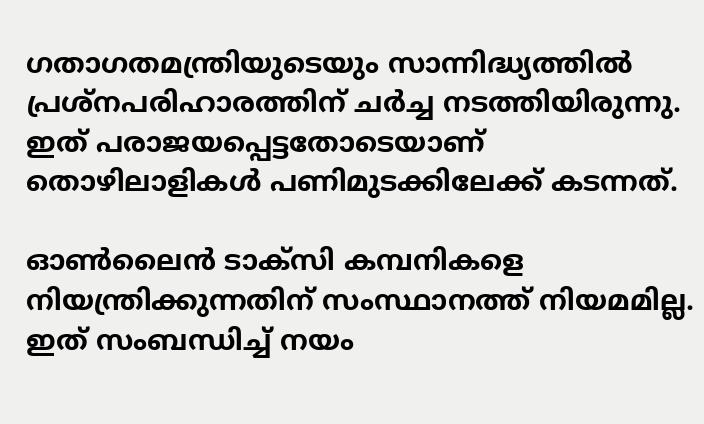ഗതാഗതമന്ത്രിയുടെയും സാന്നിദ്ധ്യത്തില്‍ പ്രശ്‌നപരിഹാരത്തിന് ചര്‍ച്ച നടത്തിയിരുന്നു. ഇത് പരാജയപ്പെട്ടതോടെയാണ് തൊഴിലാളികള്‍ പണിമുടക്കിലേക്ക് കടന്നത്.

ഓണ്‍ലൈന്‍ ടാക്‌സി കമ്പനികളെ നിയന്ത്രിക്കുന്നതിന് സംസ്ഥാനത്ത് നിയമമില്ല. ഇത് സംബന്ധിച്ച് നയം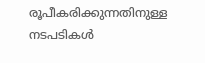രൂപീകരിക്കുന്നതിനുള്ള നടപടികള്‍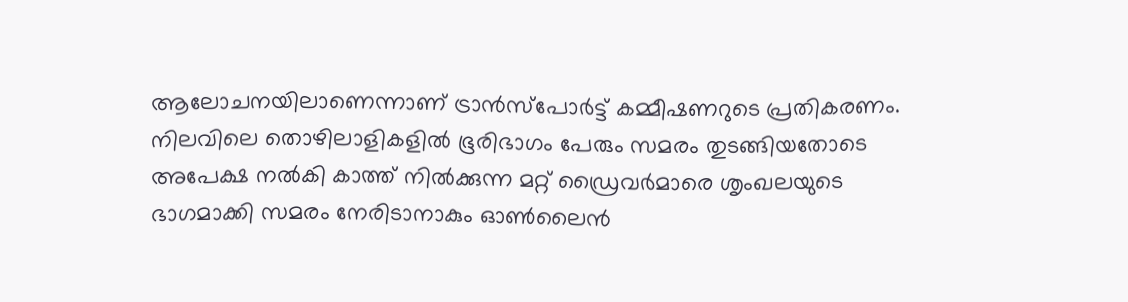ആലോചനയിലാണെന്നാണ് ട്രാന്‍സ്‌പോര്‍ട്ട് കമ്മീഷണറുടെ പ്രതികരണം. നിലവിലെ തൊഴിലാളികളില്‍ ഭൂരിഭാഗം പേരും സമരം തുടങ്ങിയതോടെ അപേക്ഷ നല്‍കി കാത്ത് നില്‍ക്കുന്ന മറ്റ് ഡ്രൈവര്‍മാരെ ശൃംഖലയുടെ ഭാഗമാക്കി സമരം നേരിടാനാകും ഓണ്‍ലൈന്‍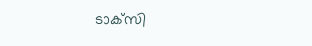ടാക്‌സി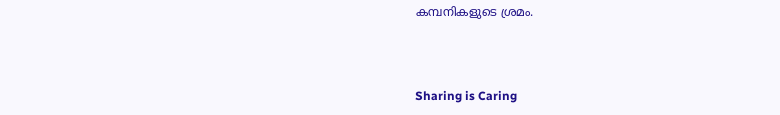കമ്പനികളുടെ ശ്രമം.



Sharing is Caring